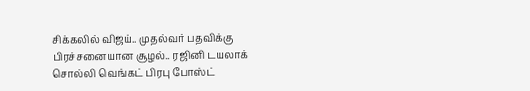சிக்கலில் விஜய்.. முதல்வர் பதவிக்கு பிரச்சனையான சூழல்.. ரஜினி டயலாக் சொல்லி வெங்கட் பிரபு போஸ்ட்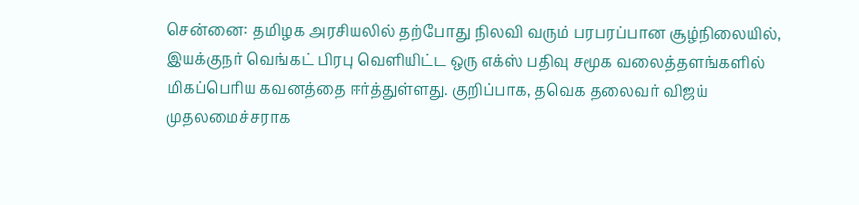சென்னை: தமிழக அரசியலில் தற்போது நிலவி வரும் பரபரப்பான சூழ்நிலையில், இயக்குநர் வெங்கட் பிரபு வெளியிட்ட ஒரு எக்ஸ் பதிவு சமூக வலைத்தளங்களில் மிகப்பெரிய கவனத்தை ஈர்த்துள்ளது. குறிப்பாக, தவெக தலைவர் விஜய் முதலமைச்சராக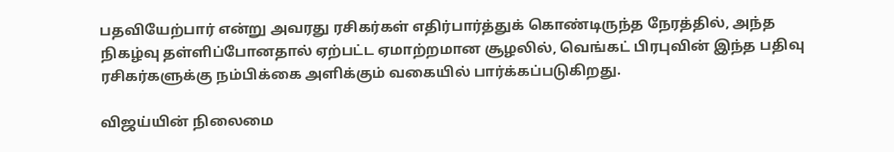பதவியேற்பார் என்று அவரது ரசிகர்கள் எதிர்பார்த்துக் கொண்டிருந்த நேரத்தில், அந்த நிகழ்வு தள்ளிப்போனதால் ஏற்பட்ட ஏமாற்றமான சூழலில், வெங்கட் பிரபுவின் இந்த பதிவு ரசிகர்களுக்கு நம்பிக்கை அளிக்கும் வகையில் பார்க்கப்படுகிறது.

விஜய்யின் நிலைமை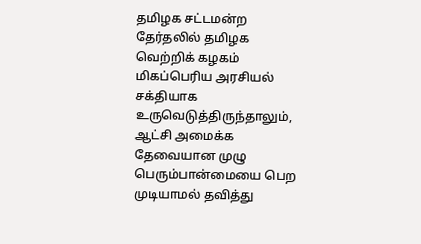தமிழக சட்டமன்ற தேர்தலில் தமிழக வெற்றிக் கழகம் மிகப்பெரிய அரசியல் சக்தியாக உருவெடுத்திருந்தாலும், ஆட்சி அமைக்க தேவையான முழு பெரும்பான்மையை பெற முடியாமல் தவித்து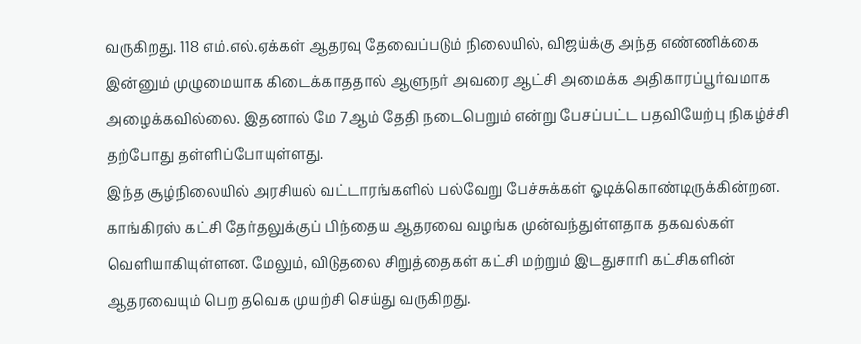வருகிறது. 118 எம்.எல்.ஏக்கள் ஆதரவு தேவைப்படும் நிலையில், விஜய்க்கு அந்த எண்ணிக்கை இன்னும் முழுமையாக கிடைக்காததால் ஆளுநர் அவரை ஆட்சி அமைக்க அதிகாரப்பூர்வமாக அழைக்கவில்லை. இதனால் மே 7ஆம் தேதி நடைபெறும் என்று பேசப்பட்ட பதவியேற்பு நிகழ்ச்சி தற்போது தள்ளிப்போயுள்ளது.
இந்த சூழ்நிலையில் அரசியல் வட்டாரங்களில் பல்வேறு பேச்சுக்கள் ஓடிக்கொண்டிருக்கின்றன. காங்கிரஸ் கட்சி தேர்தலுக்குப் பிந்தைய ஆதரவை வழங்க முன்வந்துள்ளதாக தகவல்கள் வெளியாகியுள்ளன. மேலும், விடுதலை சிறுத்தைகள் கட்சி மற்றும் இடதுசாரி கட்சிகளின் ஆதரவையும் பெற தவெக முயற்சி செய்து வருகிறது.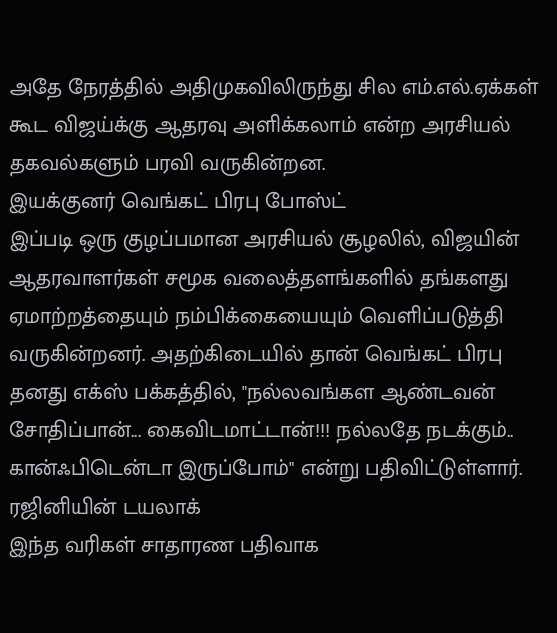அதே நேரத்தில் அதிமுகவிலிருந்து சில எம்.எல்.ஏக்கள் கூட விஜய்க்கு ஆதரவு அளிக்கலாம் என்ற அரசியல் தகவல்களும் பரவி வருகின்றன.
இயக்குனர் வெங்கட் பிரபு போஸ்ட்
இப்படி ஒரு குழப்பமான அரசியல் சூழலில், விஜயின் ஆதரவாளர்கள் சமூக வலைத்தளங்களில் தங்களது ஏமாற்றத்தையும் நம்பிக்கையையும் வெளிப்படுத்தி வருகின்றனர். அதற்கிடையில் தான் வெங்கட் பிரபு தனது எக்ஸ் பக்கத்தில், "நல்லவங்கள ஆண்டவன் சோதிப்பான்... கைவிடமாட்டான்!!! நல்லதே நடக்கும்.. கான்ஃபிடென்டா இருப்போம்" என்று பதிவிட்டுள்ளார்.
ரஜினியின் டயலாக்
இந்த வரிகள் சாதாரண பதிவாக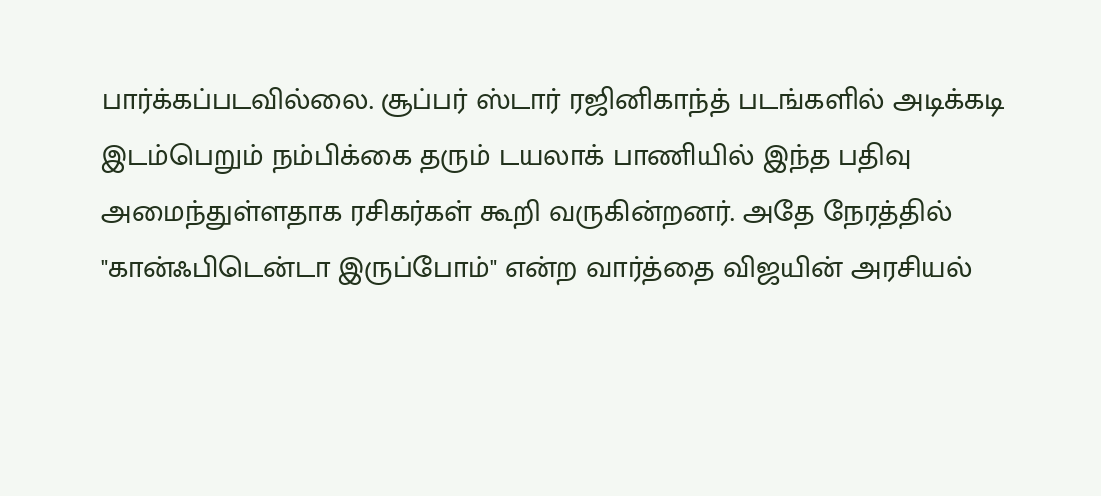பார்க்கப்படவில்லை. சூப்பர் ஸ்டார் ரஜினிகாந்த் படங்களில் அடிக்கடி இடம்பெறும் நம்பிக்கை தரும் டயலாக் பாணியில் இந்த பதிவு அமைந்துள்ளதாக ரசிகர்கள் கூறி வருகின்றனர். அதே நேரத்தில் "கான்ஃபிடென்டா இருப்போம்" என்ற வார்த்தை விஜயின் அரசியல்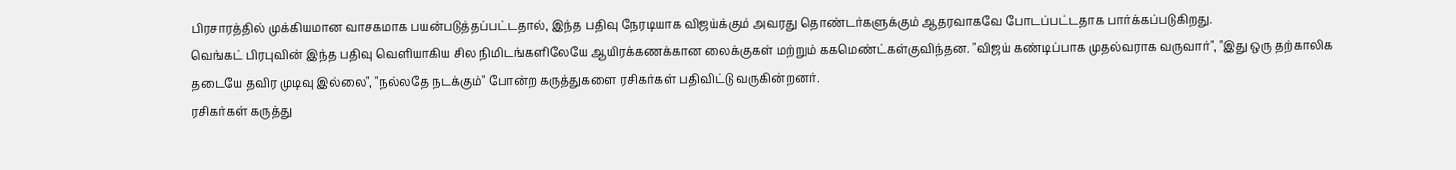பிரசாரத்தில் முக்கியமான வாசகமாக பயன்படுத்தப்பட்டதால், இந்த பதிவு நேரடியாக விஜய்க்கும் அவரது தொண்டர்களுக்கும் ஆதரவாகவே போடப்பட்டதாக பார்க்கப்படுகிறது.
வெங்கட் பிரபுவின் இந்த பதிவு வெளியாகிய சில நிமிடங்களிலேயே ஆயிரக்கணக்கான லைக்குகள் மற்றும் ககமெண்ட்கள்குவிந்தன. "விஜய் கண்டிப்பாக முதல்வராக வருவார்", "இது ஒரு தற்காலிக தடையே தவிர முடிவு இல்லை", "நல்லதே நடக்கும்" போன்ற கருத்துகளை ரசிகர்கள் பதிவிட்டு வருகின்றனர்.
ரசிகர்கள் கருத்து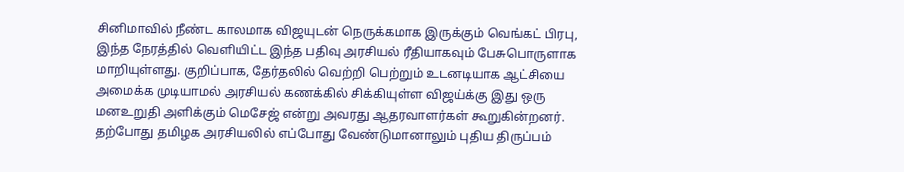சினிமாவில் நீண்ட காலமாக விஜயுடன் நெருக்கமாக இருக்கும் வெங்கட் பிரபு, இந்த நேரத்தில் வெளியிட்ட இந்த பதிவு அரசியல் ரீதியாகவும் பேசுபொருளாக மாறியுள்ளது. குறிப்பாக, தேர்தலில் வெற்றி பெற்றும் உடனடியாக ஆட்சியை அமைக்க முடியாமல் அரசியல் கணக்கில் சிக்கியுள்ள விஜய்க்கு இது ஒரு மனஉறுதி அளிக்கும் மெசேஜ் என்று அவரது ஆதரவாளர்கள் கூறுகின்றனர்.
தற்போது தமிழக அரசியலில் எப்போது வேண்டுமானாலும் புதிய திருப்பம்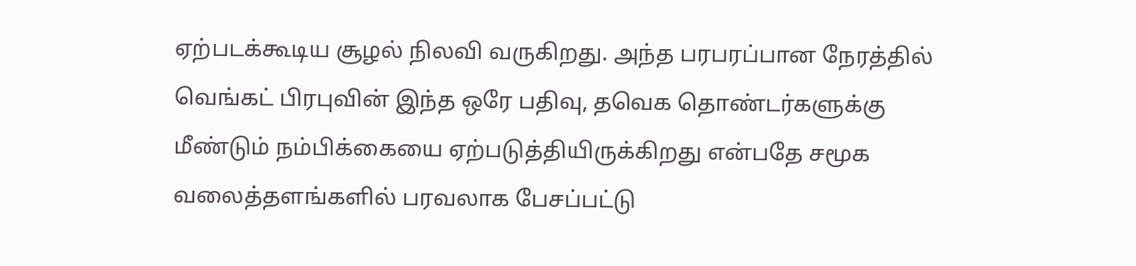ஏற்படக்கூடிய சூழல் நிலவி வருகிறது. அந்த பரபரப்பான நேரத்தில் வெங்கட் பிரபுவின் இந்த ஒரே பதிவு, தவெக தொண்டர்களுக்கு மீண்டும் நம்பிக்கையை ஏற்படுத்தியிருக்கிறது என்பதே சமூக வலைத்தளங்களில் பரவலாக பேசப்பட்டு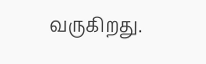வருகிறது.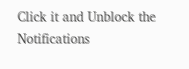Click it and Unblock the Notifications